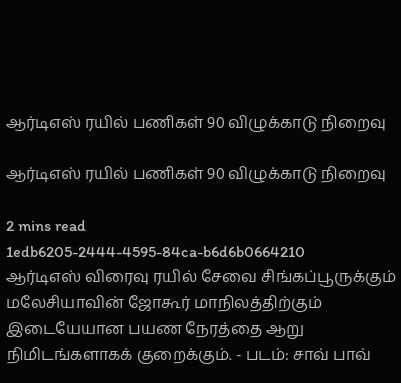ஆர்டிஎஸ் ரயில் பணிகள் 90 விழுக்காடு நிறைவு

ஆர்டிஎஸ் ரயில் பணிகள் 90 விழுக்காடு நிறைவு

2 mins read
1edb6205-2444-4595-84ca-b6d6b0664210
ஆர்டிஎஸ் விரைவு ரயில் சேவை சிங்கப்பூருக்கும் மலேசியாவின் ஜோகூர் மாநிலத்திற்கும் இடையேயான பயண நேரத்தை ஆறு நிமிடங்களாகக் குறைக்கும். - படம்: சாவ் பாவ்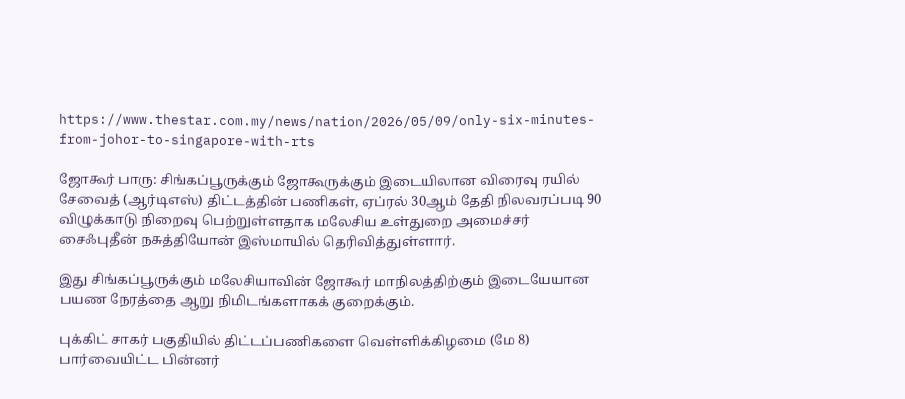https://www.thestar.com.my/news/nation/2026/05/09/only-six-minutes-from-johor-to-singapore-with-rts

ஜோகூர் பாரு: சிங்கப்பூருக்கும் ஜோகூருக்கும் இடையிலான விரைவு ரயில் சேவைத் (ஆர்டிஎஸ்) திட்டத்தின் பணிகள், ஏப்ரல் 30ஆம் தேதி நிலவரப்படி 90 விழுக்காடு நிறைவு பெற்றுள்ளதாக மலேசிய உள்துறை அமைச்சர் சைஃபுதீன் நசுத்தியோன் இஸ்மாயில் தெரிவித்துள்ளார்.

இது சிங்கப்பூருக்கும் மலேசியாவின் ஜோகூர் மாநிலத்திற்கும் இடையேயான பயண நேரத்தை ஆறு நிமிடங்களாகக் குறைக்கும்.

புக்கிட் சாகர் பகுதியில் திட்டப்பணிகளை வெள்ளிக்கிழமை (மே 8) பார்வையிட்ட பின்னர்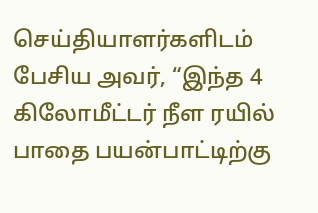செய்தியாளர்களிடம் பேசிய அவர், “இந்த 4 கிலோமீட்டர் நீள ரயில் பாதை பயன்பாட்டிற்கு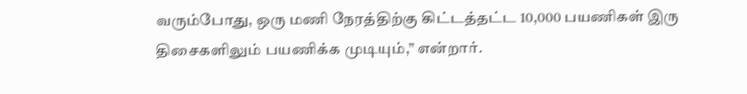வரும்போது, ஒரு மணி நேரத்திற்கு கிட்டத்தட்ட 10,000 பயணிகள் இரு திசைகளிலும் பயணிக்க முடியும்,” என்றார்.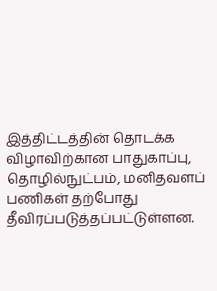இத்திட்டத்தின் தொடக்க விழாவிற்கான பாதுகாப்பு, தொழில்நுட்பம், மனிதவளப் பணிகள் தற்போது தீவிரப்படுத்தப்பட்டுள்ளன.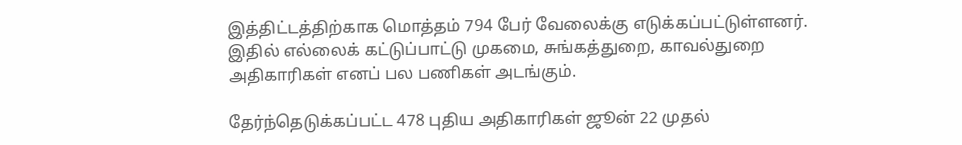இத்திட்டத்திற்காக மொத்தம் 794 பேர் வேலைக்கு எடுக்கப்பட்டுள்ளனர். இதில் எல்லைக் கட்டுப்பாட்டு முகமை, சுங்கத்துறை, காவல்துறை அதிகாரிகள் எனப் பல பணிகள் அடங்கும்.

தேர்ந்தெடுக்கப்பட்ட 478 புதிய அதிகாரிகள் ஜூன் 22 முதல்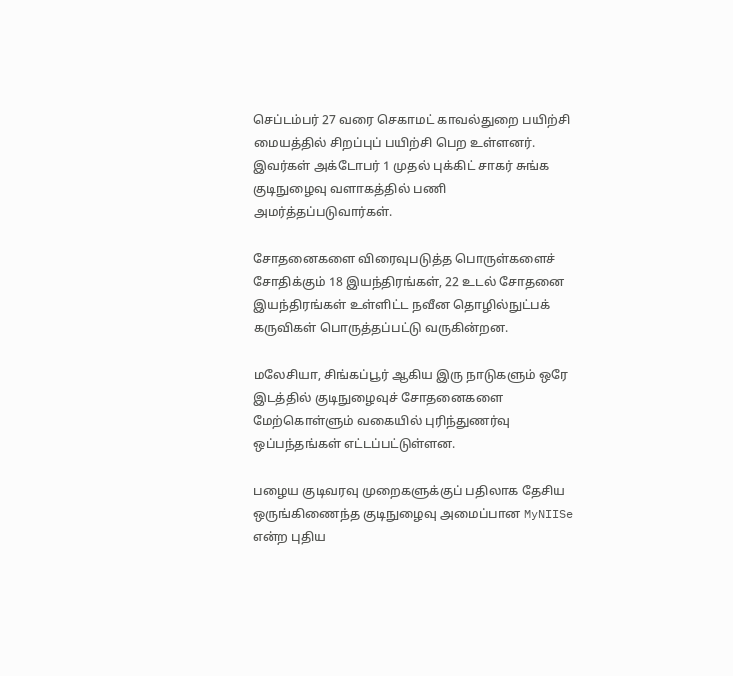செப்டம்பர் 27 வரை செகாமட் காவல்துறை பயிற்சி மையத்தில் சிறப்புப் பயிற்சி பெற உள்ளனர். இவர்கள் அக்டோபர் 1 முதல் புக்கிட் சாகர் சுங்க குடிநுழைவு வளாகத்தில் பணி அமர்த்தப்படுவார்கள்.

சோதனைகளை விரைவுபடுத்த பொருள்களைச் சோதிக்கும் 18 இயந்திரங்கள், 22 உடல் சோதனை இயந்திரங்கள் உள்ளிட்ட நவீன தொழில்நுட்பக் கருவிகள் பொருத்தப்பட்டு வருகின்றன.

மலேசியா, சிங்கப்பூர் ஆகிய இரு நாடுகளும் ஒரே இடத்தில் குடிநுழைவுச் சோதனைகளை மேற்கொள்ளும் வகையில் புரிந்துணர்வு ஒப்பந்தங்கள் எட்டப்பட்டுள்ளன.

பழைய குடிவரவு முறைகளுக்குப் பதிலாக தேசிய ஒருங்கிணைந்த குடிநுழைவு அமைப்பான MyNIISe என்ற புதிய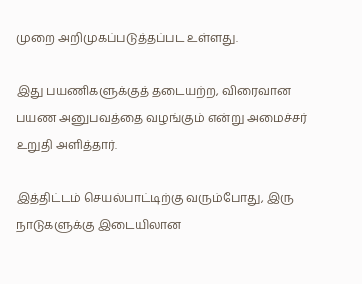முறை அறிமுகப்படுத்தப்பட உள்ளது.

இது பயணிகளுக்குத் தடையற்ற, விரைவான பயண அனுபவத்தை வழங்கும் என்று அமைச்சர் உறுதி அளித்தார்.

இத்திட்டம் செயல்பாட்டிற்கு வரும்போது, இரு நாடுகளுக்கு இடையிலான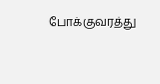போக்குவரத்து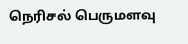நெரிசல் பெருமளவு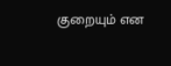குறையும் என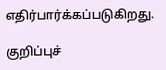எதிர்பார்க்கப்படுகிறது.

குறிப்புச்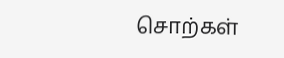சொற்கள்